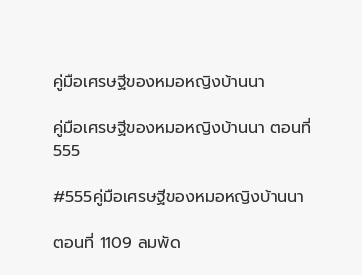คู่มือเศรษฐีของหมอหญิงบ้านนา

คู่มือเศรษฐีของหมอหญิงบ้านนา ตอนที่ 555

#555คู่มือเศรษฐีของหมอหญิงบ้านนา

ตอนที่ 1109 ลมพัด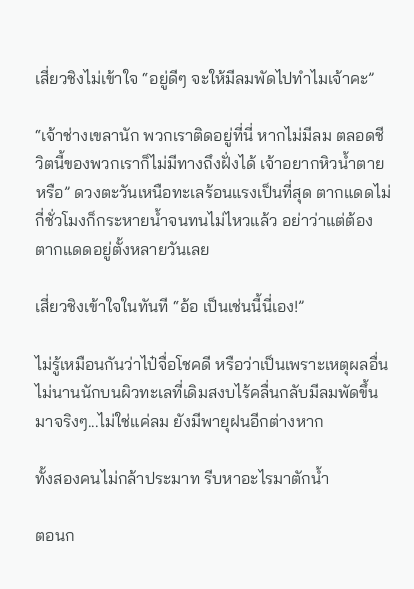เสี่ยวชิงไม่เข้าใจ “อยู่ดีๆ จะให้มีลมพัดไปทำไมเจ้าคะ”

“เจ้าช่างเขลานัก พวกเราติดอยู่ที่นี่ หากไม่มีลม ตลอดชีวิตนี้ของพวกเราก็ไม่มีทางถึงฝั่งได้ เจ้าอยากหิวน้ำตายหรือ” ดวงตะวันเหนือทะเลร้อนแรงเป็นที่สุด ตากแดดไม่กี่ชั่วโมงก็กระหายน้ำจนทนไม่ไหวแล้ว อย่าว่าแต่ต้องตากแดดอยู่ตั้งหลายวันเลย

เสี่ยวชิงเข้าใจในทันที “อ้อ เป็นเช่นนี้นี่เอง!”

ไม่รู้เหมือนกันว่าไป๋จื่อโชคดี หรือว่าเป็นเพราะเหตุผลอื่น ไม่นานนักบนผิวทะเลที่เดิมสงบไร้คลื่นกลับมีลมพัดขึ้นมาจริงๆ...ไม่ใช่แค่ลม ยังมีพายุฝนอีกต่างหาก

ทั้งสองคนไม่กล้าประมาท รีบหาอะไรมาตักน้ำ

ตอนก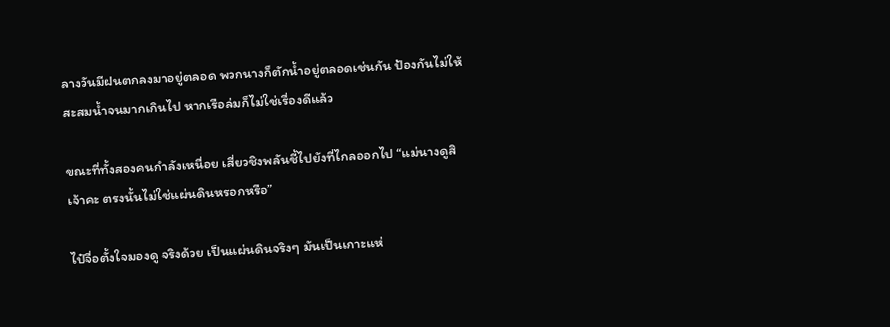ลางวันมีฝนตกลงมาอยู่ตลอด พวกนางก็ตักน้ำอยู่ตลอดเช่นกัน ป้องกันไม่ให้สะสมน้ำจนมากเกินไป หากเรือล่มก็ไม่ใช่เรื่องดีแล้ว

ขณะที่ทั้งสองคนกำลังเหนื่อย เสี่ยวชิงพลันชี้ไปยังที่ไกลออกไป “แม่นางดูสิเจ้าคะ ตรงนั้นไม่ใช่แผ่นดินหรอกหรือ”

ไป๋จื่อตั้งใจมองดู จริงด้วย เป็นแผ่นดินจริงๆ มันเป็นเกาะแห่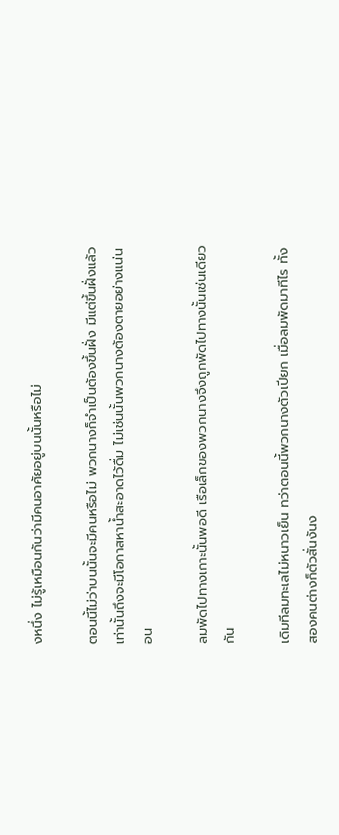งหนึ่ง ไม่รู้เหมือนกันว่ามีคนอาศัยอยู่บนนั้นหรือไม่

ตอนนี้ไม่ว่าบนนั้นจะมีคนหรือไม่ พวกนางก็จำเป็นต้องขึ้นฝั่ง มีแต่ขึ้นฝั่งแล้วเท่านั้นถึงจะมีโอกาสหาน้ำสะอาดไว้ดื่ม ไม่เช่นนั้นพวกนางต้องตายอย่างแน่นอน

ลมพัดไปทางเกาะนั้นพอดี เรือเล็กของพวกนางจึงถูกพัดไปทางนั้นเช่นเดียวกัน

เดิมทีลมทะเลไม่หนาวเย็น ทว่าตอนนี้พวกนางตัวเปียก เมื่อลมพัดมาทีไร ทั้งสองคนต่างก็ตัวสั่นงันง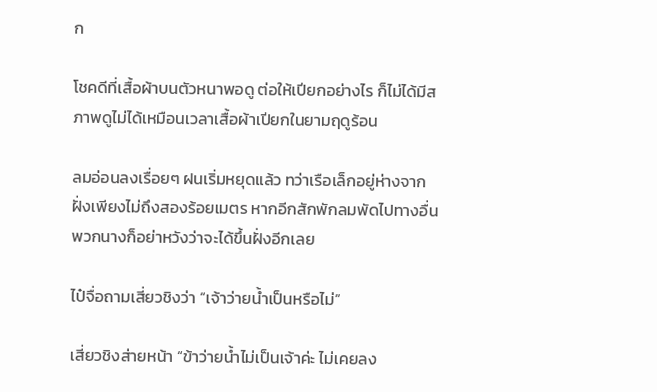ก

โชคดีที่เสื้อผ้าบนตัวหนาพอดู ต่อให้เปียกอย่างไร ก็ไม่ได้มีสภาพดูไม่ได้เหมือนเวลาเสื้อผ้าเปียกในยามฤดูร้อน

ลมอ่อนลงเรื่อยๆ ฝนเริ่มหยุดแล้ว ทว่าเรือเล็กอยู่ห่างจากฝั่งเพียงไม่ถึงสองร้อยเมตร หากอีกสักพักลมพัดไปทางอื่น พวกนางก็อย่าหวังว่าจะได้ขึ้นฝั่งอีกเลย

ไป๋จื่อถามเสี่ยวชิงว่า “เจ้าว่ายน้ำเป็นหรือไม่”

เสี่ยวชิงส่ายหน้า “ข้าว่ายน้ำไม่เป็นเจ้าค่ะ ไม่เคยลง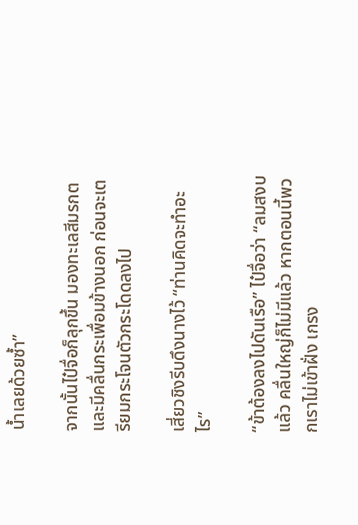น้ำเลยด้วยซ้ำ”

จากนั้นไป๋จื่อก็ลุกขึ้น มองทะเลสีมรกตและมีคลื่นกระเพื่อมข้างนอก ก่อนจะเตรียมกระโจนตัวกระโดดลงไป

เสี่ยวชิงรีบดึงนางไว้ “ท่านคิดจะทำอะไร”

“ข้าต้องลงไปดันเรือ” ไป๋จื่อว่า “ลมสงบแล้ว คลื่นใหญ่ก็ไม่มีแล้ว หากตอนนี้พวกเราไม่เข้าฝั่ง เกรง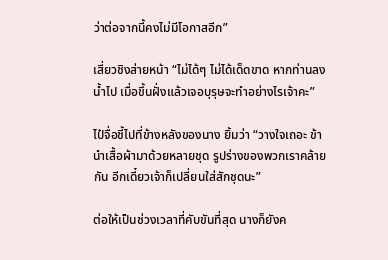ว่าต่อจากนี้คงไม่มีโอกาสอีก”

เสี่ยวชิงส่ายหน้า “ไม่ได้ๆ ไม่ได้เด็ดขาด หากท่านลงน้ำไป เมื่อขึ้นฝั่งแล้วเจอบุรุษจะทำอย่างไรเจ้าคะ”

ไป๋จื่อชี้ไปที่ข้างหลังของนาง ยิ้มว่า “วางใจเถอะ ข้านำเสื้อผ้ามาด้วยหลายชุด รูปร่างของพวกเราคล้ายกัน อีกเดี๋ยวเจ้าก็เปลี่ยนใส่สักชุดนะ”

ต่อให้เป็นช่วงเวลาที่คับขันที่สุด นางก็ยังค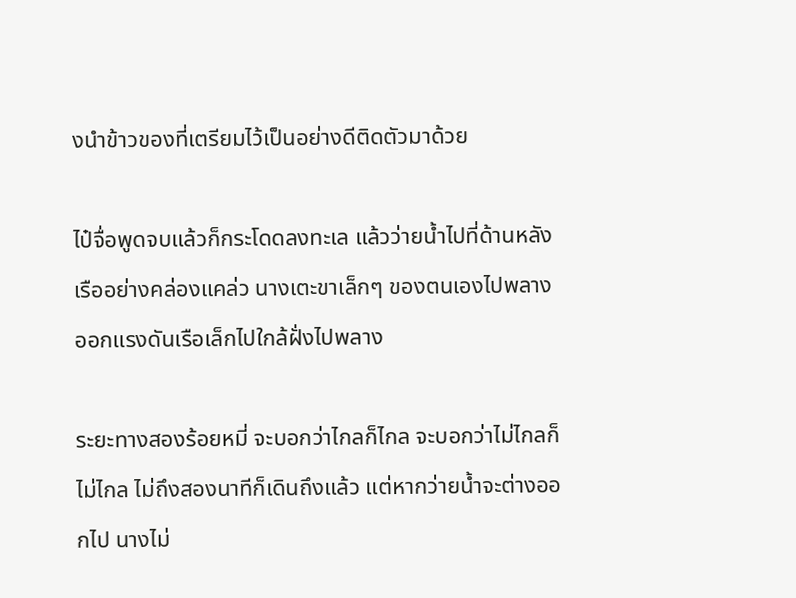งนำข้าวของที่เตรียมไว้เป็นอย่างดีติดตัวมาด้วย

ไป๋จื่อพูดจบแล้วก็กระโดดลงทะเล แล้วว่ายน้ำไปที่ด้านหลังเรืออย่างคล่องแคล่ว นางเตะขาเล็กๆ ของตนเองไปพลาง ออกแรงดันเรือเล็กไปใกล้ฝั่งไปพลาง

ระยะทางสองร้อยหมี่ จะบอกว่าไกลก็ไกล จะบอกว่าไม่ไกลก็ไม่ไกล ไม่ถึงสองนาทีก็เดินถึงแล้ว แต่หากว่ายน้ำจะต่างออกไป นางไม่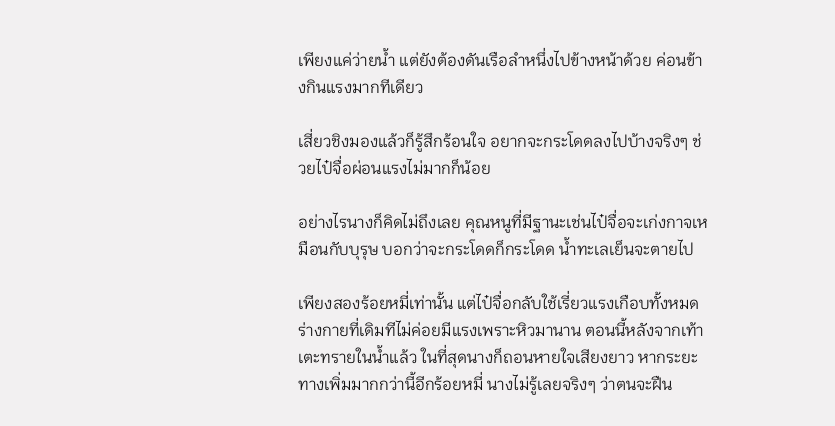เพียงแค่ว่ายน้ำ แต่ยังต้องดันเรือลำหนึ่งไปข้างหน้าด้วย ค่อนข้างกินแรงมากทีเดียว

เสี่ยวชิงมองแล้วก็รู้สึกร้อนใจ อยากจะกระโดดลงไปบ้างจริงๆ ช่วยไป๋จื่อผ่อนแรงไม่มากก็น้อย

อย่างไรนางก็คิดไม่ถึงเลย คุณหนูที่มีฐานะเช่นไป๋จื่อจะเก่งกาจเหมือนกับบุรุษ บอกว่าจะกระโดดก็กระโดด น้ำทะเลเย็นจะตายไป

เพียงสองร้อยหมี่เท่านั้น แต่ไป๋จื่อกลับใช้เรี่ยวแรงเกือบทั้งหมด ร่างกายที่เดิมทีไม่ค่อยมีแรงเพราะหิวมานาน ตอนนี้หลังจากเท้าเตะทรายในน้ำแล้ว ในที่สุดนางก็ถอนหายใจเสียงยาว หากระยะทางเพิ่มมากกว่านี้อีกร้อยหมี่ นางไม่รู้เลยจริงๆ ว่าตนจะฝืน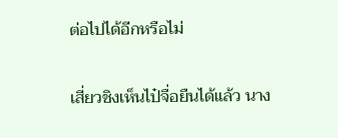ต่อไปได้อีกหรือไม่

เสี่ยวชิงเห็นไป๋จื่อยืนได้แล้ว นาง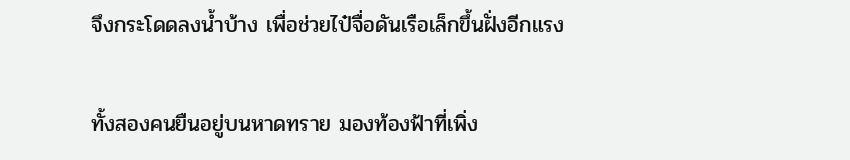จึงกระโดดลงน้ำบ้าง เพื่อช่วยไป๋จื่อดันเรือเล็กขึ้นฝั่งอีกแรง

ทั้งสองคนยืนอยู่บนหาดทราย มองท้องฟ้าที่เพิ่ง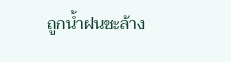ถูกน้ำฝนชะล้าง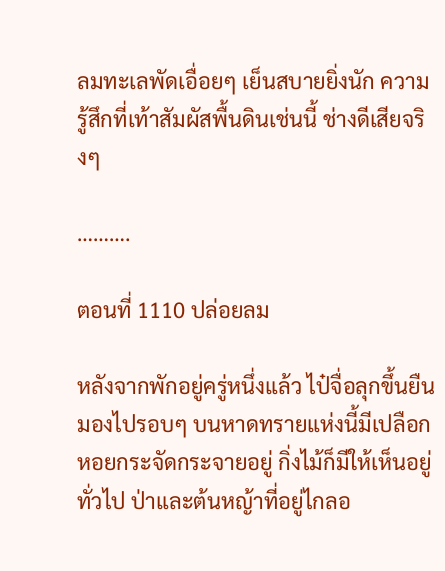ลมทะเลพัดเอื่อยๆ เย็นสบายยิ่งนัก ความรู้สึกที่เท้าสัมผัสพื้นดินเช่นนี้ ช่างดีเสียจริงๆ

……….

ตอนที่ 1110 ปล่อยลม

หลังจากพักอยู่ครู่หนึ่งแล้ว ไป๋จื่อลุกขึ้นยืนมองไปรอบๆ บนหาดทรายแห่งนี้มีเปลือกหอยกระจัดกระจายอยู่ กิ่งไม้ก็มีให้เห็นอยู่ทั่วไป ป่าและต้นหญ้าที่อยู่ไกลอ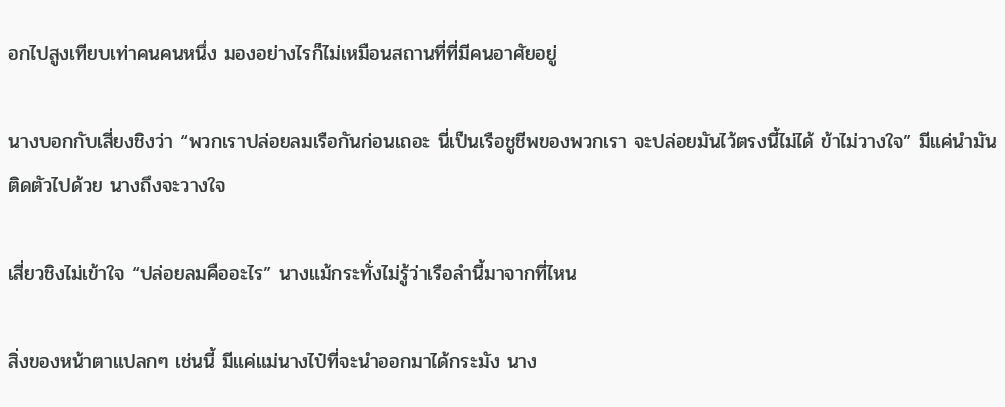อกไปสูงเทียบเท่าคนคนหนึ่ง มองอย่างไรก็ไม่เหมือนสถานที่ที่มีคนอาศัยอยู่

นางบอกกับเสี่ยงชิงว่า “พวกเราปล่อยลมเรือกันก่อนเถอะ นี่เป็นเรือชูชีพของพวกเรา จะปล่อยมันไว้ตรงนี้ไม่ได้ ข้าไม่วางใจ” มีแค่นำมันติดตัวไปด้วย นางถึงจะวางใจ

เสี่ยวชิงไม่เข้าใจ “ปล่อยลมคืออะไร” นางแม้กระทั่งไม่รู้ว่าเรือลำนี้มาจากที่ไหน

สิ่งของหน้าตาแปลกๆ เช่นนี้ มีแค่แม่นางไป๋ที่จะนำออกมาได้กระมัง นาง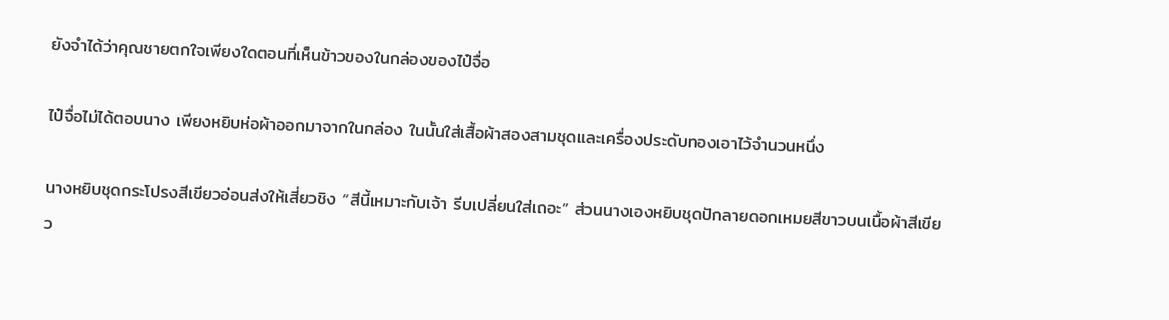ยังจำได้ว่าคุณชายตกใจเพียงใดตอนที่เห็นข้าวของในกล่องของไป๋จื่อ

ไป๋จื่อไม่ได้ตอบนาง เพียงหยิบห่อผ้าออกมาจากในกล่อง ในนั้นใส่เสื้อผ้าสองสามชุดและเครื่องประดับทองเอาไว้จำนวนหนึ่ง

นางหยิบชุดกระโปรงสีเขียวอ่อนส่งให้เสี่ยวชิง “สีนี้เหมาะกับเจ้า รีบเปลี่ยนใส่เถอะ” ส่วนนางเองหยิบชุดปักลายดอกเหมยสีขาวบนเนื้อผ้าสีเขียว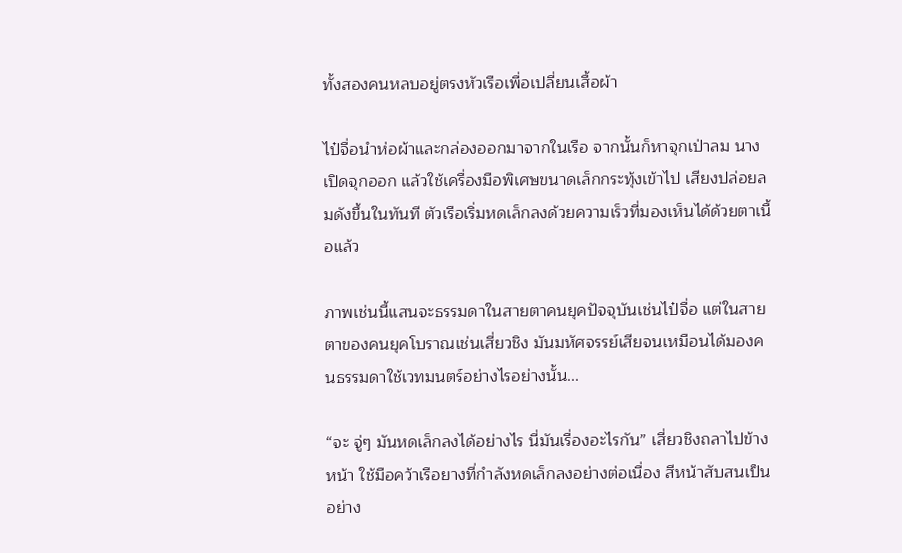ทั้งสองคนหลบอยู่ตรงหัวเรือเพื่อเปลี่ยนเสื้อผ้า

ไป๋จื่อนำห่อผ้าและกล่องออกมาจากในเรือ จากนั้นก็หาจุกเป่าลม นางเปิดจุกออก แล้วใช้เครื่องมือพิเศษขนาดเล็กกระทุ้งเข้าไป เสียงปล่อยลมดังขึ้นในทันที ตัวเรือเริ่มหดเล็กลงด้วยความเร็วที่มองเห็นได้ด้วยตาเนื้อแล้ว

ภาพเช่นนี้แสนจะธรรมดาในสายตาคนยุคปัจจุบันเช่นไป๋จื่อ แต่ในสายตาของคนยุคโบราณเช่นเสี่ยวชิง มันมหัศจรรย์เสียจนเหมือนได้มองคนธรรมดาใช้เวทมนตร์อย่างไรอย่างนั้น...

“จะ จู่ๆ มันหดเล็กลงได้อย่างไร นี่มันเรื่องอะไรกัน” เสี่ยวชิงถลาไปข้างหน้า ใช้มือคว้าเรือยางที่กำลังหดเล็กลงอย่างต่อเนื่อง สีหน้าสับสนเป็นอย่าง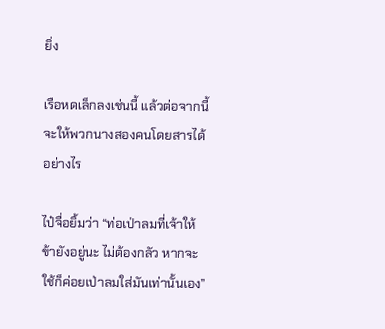ยิ่ง

เรือหดเล็กลงเช่นนี้ แล้วต่อจากนี้จะให้พวกนางสองคนโดยสารได้อย่างไร

ไป๋จื่อยิ้มว่า “ท่อเป่าลมที่เจ้าให้ข้ายังอยู่นะ ไม่ต้องกลัว หากจะใช้ก็ค่อยเป่าลมใส่มันเท่านั้นเอง”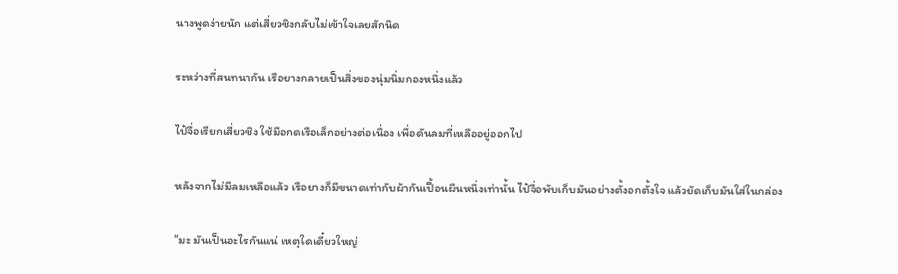นางพูดง่ายนัก แต่เสี่ยวชิงกลับไม่เข้าใจเลยสักนิด

ระหว่างที่สนทนากัน เรือยางกลายเป็นสิ่งของนุ่มนิ่มกองหนึ่งแล้ว

ไป๋จื่อเรียกเสี่ยวชิง ใช้มือกดเรือเล็กอย่างต่อเนื่อง เพื่อดันลมที่เหลืออยู่ออกไป

หลังจากไม่มีลมเหลือแล้ว เรือยางก็มีขนาดเท่ากับผ้ากันเปื้อนผืนหนึ่งเท่านั้น ไป๋จื่อพับเก็บมันอย่างตั้งอกตั้งใจ แล้วยัดเก็บมันใส่ในกล่อง

“มะ มันเป็นอะไรกันแน่ เหตุใดเดี๋ยวใหญ่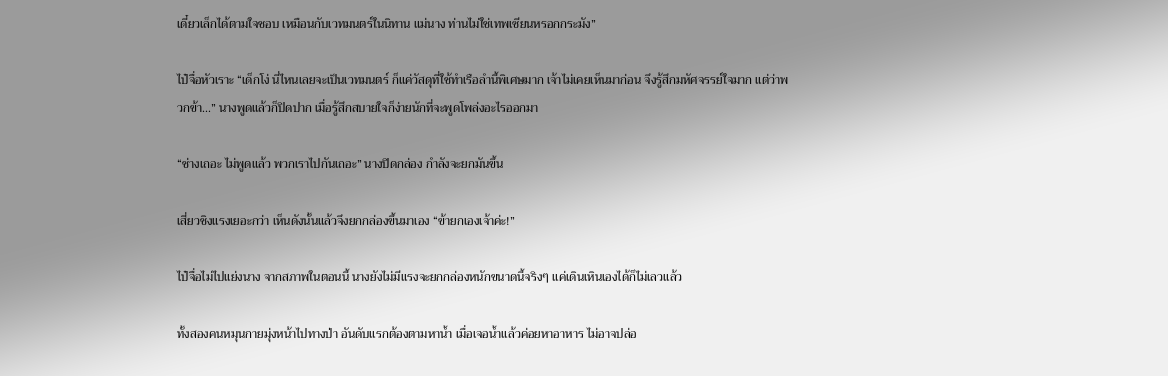เดี๋ยวเล็กได้ตามใจชอบ เหมือนกับเวทมนตร์ในนิทาน แม่นาง ท่านไม่ใช่เทพเซียนหรอกกระมัง”

ไป๋จื่อหัวเราะ “เด็กโง่ นี่ไหนเลยจะเป็นเวทมนตร์ ก็แค่วัสดุที่ใช้ทำเรือลำนี้พิเศษมาก เจ้าไม่เคยเห็นมาก่อน จึงรู้สึกมหัศจรรย์ใจมาก แต่ว่าพวกข้า...” นางพูดแล้วก็ปิดปาก เมื่อรู้สึกสบายใจก็ง่ายนักที่จะพูดโพล่งอะไรออกมา

“ช่างเถอะ ไม่พูดแล้ว พวกเราไปกันเถอะ” นางปิดกล่อง กำลังจะยกมันขึ้น

เสี่ยวชิงแรงเยอะกว่า เห็นดังนั้นแล้วจึงยกกล่องขึ้นมาเอง “ข้ายกเองเจ้าค่ะ!”

ไป๋จื่อไม่ไปแย่งนาง จากสภาพในตอนนี้ นางยังไม่มีแรงจะยกกล่องหนักขนาดนี้จริงๆ แค่เดินเหินเองได้ก็ไม่เลวแล้ว

ทั้งสองคนหมุนกายมุ่งหน้าไปทางป่า อันดับแรกต้องตามหาน้ำ เมื่อเจอน้ำแล้วค่อยหาอาหาร ไม่อาจปล่อ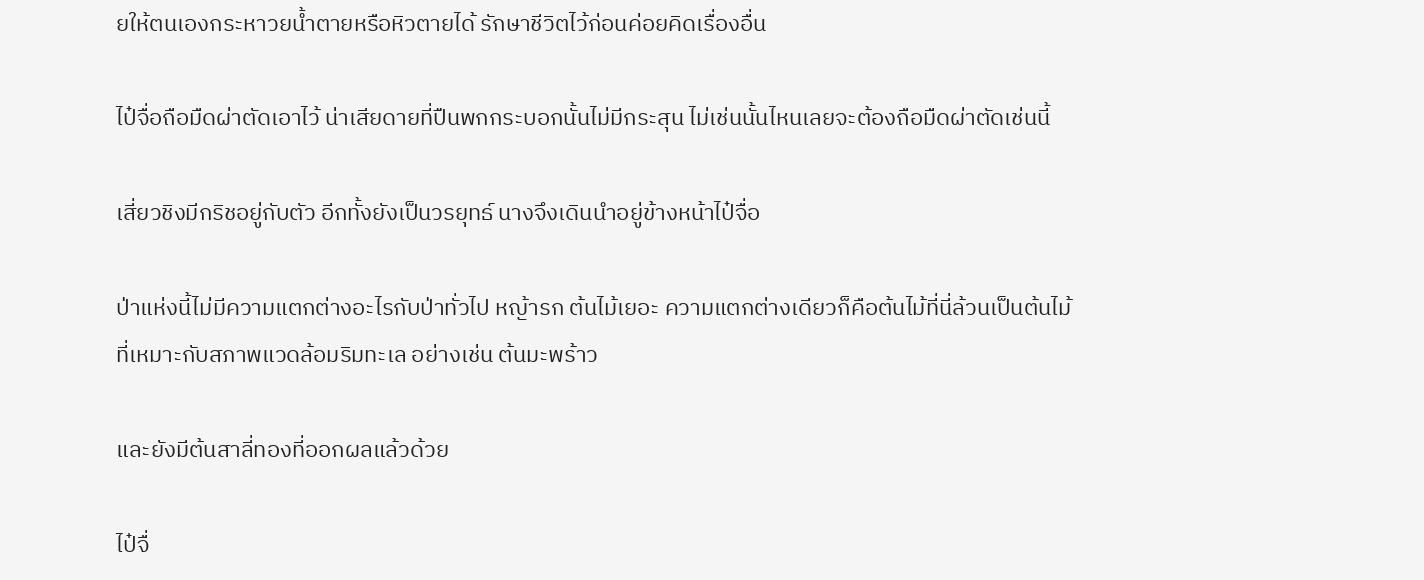ยให้ตนเองกระหาวยน้ำตายหรือหิวตายได้ รักษาชีวิตไว้ก่อนค่อยคิดเรื่องอื่น

ไป๋จื่อถือมืดผ่าตัดเอาไว้ น่าเสียดายที่ปืนพกกระบอกนั้นไม่มีกระสุน ไม่เช่นนั้นไหนเลยจะต้องถือมืดผ่าตัดเช่นนี้

เสี่ยวชิงมีกริชอยู่กับตัว อีกทั้งยังเป็นวรยุทธ์ นางจึงเดินนำอยู่ข้างหน้าไป๋จื่อ

ป่าแห่งนี้ไม่มีความแตกต่างอะไรกับป่าทั่วไป หญ้ารก ต้นไม้เยอะ ความแตกต่างเดียวก็คือต้นไม้ที่นี่ล้วนเป็นต้นไม้ที่เหมาะกับสภาพแวดล้อมริมทะเล อย่างเช่น ต้นมะพร้าว

และยังมีต้นสาลี่ทองที่ออกผลแล้วด้วย

ไป๋จื่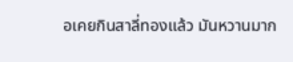อเคยกินสาลี่ทองแล้ว มันหวานมาก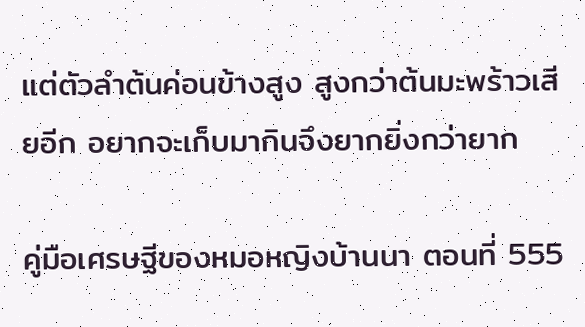แต่ตัวลำต้นค่อนข้างสูง สูงกว่าต้นมะพร้าวเสียอีก อยากจะเก็บมากินจึงยากยิ่งกว่ายาก

คู่มือเศรษฐีของหมอหญิงบ้านนา ตอนที่ 555